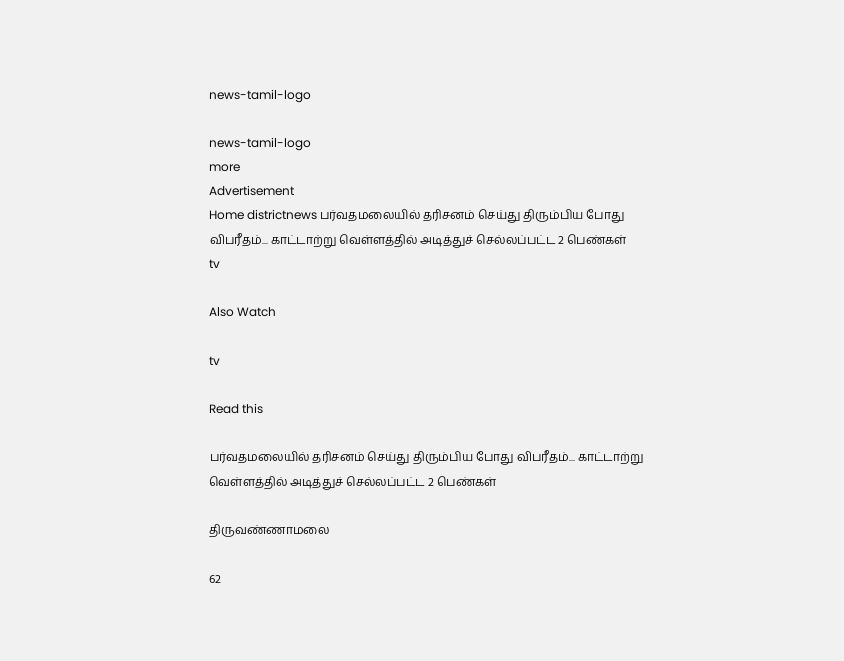news-tamil-logo

news-tamil-logo
more
Advertisement
Home districtnews பர்வதமலையில் தரிசனம் செய்து திரும்பிய போது விபரீதம்... காட்டாற்று வெள்ளத்தில் அடித்துச் செல்லப்பட்ட 2 பெண்கள்
tv

Also Watch

tv

Read this

பர்வதமலையில் தரிசனம் செய்து திரும்பிய போது விபரீதம்... காட்டாற்று வெள்ளத்தில் அடித்துச் செல்லப்பட்ட 2 பெண்கள்

திருவண்ணாமலை

62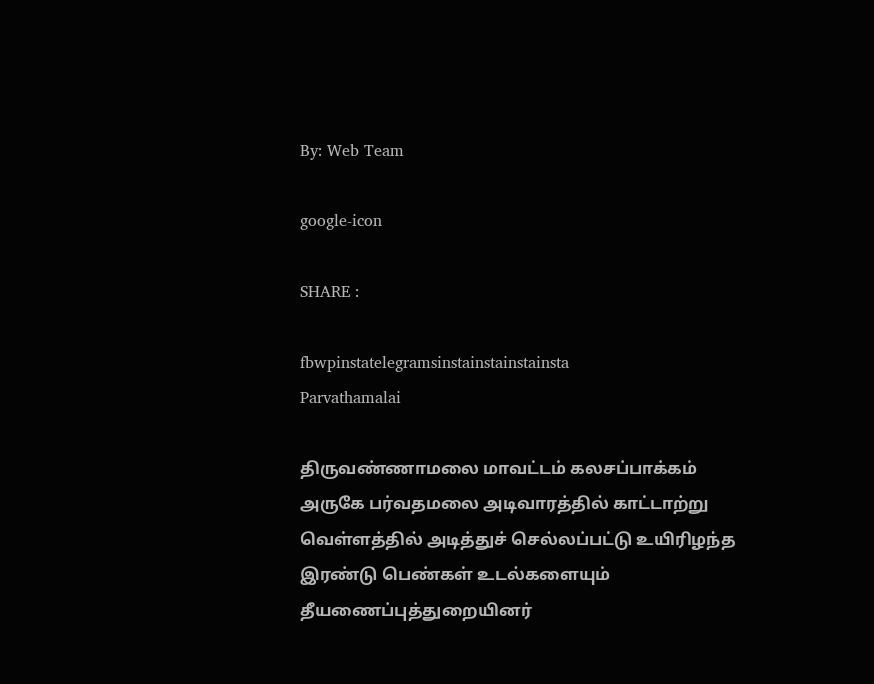By: Web Team

google-icon

SHARE :

fbwpinstatelegramsinstainstainstainsta
Parvathamalai

திருவண்ணாமலை மாவட்டம் கலசப்பாக்கம் அருகே பர்வதமலை அடிவாரத்தில் காட்டாற்று வெள்ளத்தில் அடித்துச் செல்லப்பட்டு உயிரிழந்த இரண்டு பெண்கள் உடல்களையும் தீயணைப்புத்துறையினர்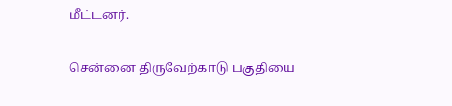மீட்டனர்.

சென்னை திருவேற்காடு பகுதியை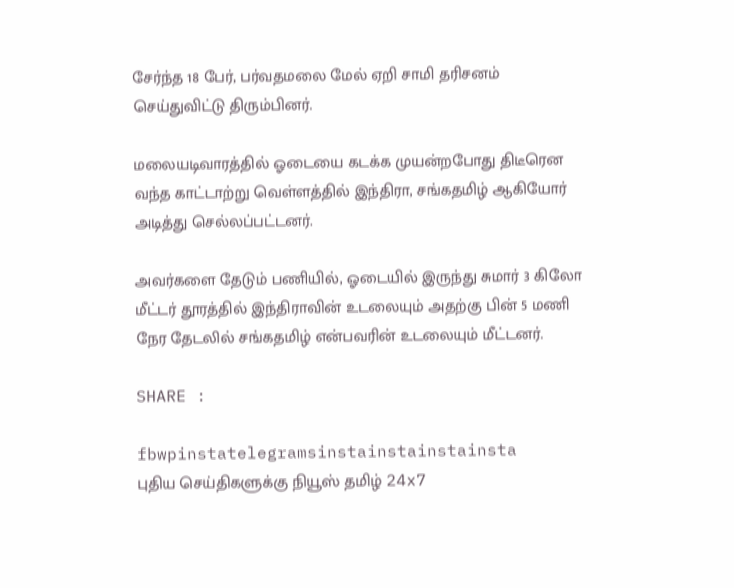சேர்ந்த 18 பேர், பர்வதமலை மேல் ஏறி சாமி தரிசனம் செய்துவிட்டு திரும்பினர்.

மலையடிவாரத்தில் ஓடையை கடக்க முயன்றபோது திடீரென வந்த காட்டாற்று வெள்ளத்தில் இந்திரா, சங்கதமிழ் ஆகியோர் அடித்து செல்லப்பட்டனர்.

அவர்களை தேடும் பணியில், ஓடையில் இருந்து சுமார் 3 கிலோ மீட்டர் தூரத்தில் இந்திராவின் உடலையும் அதற்கு பின் 5 மணி நேர தேடலில் சங்கதமிழ் என்பவரின் உடலையும் மீட்டனர்.

SHARE :

fbwpinstatelegramsinstainstainstainsta
புதிய செய்திகளுக்கு நியூஸ் தமிழ் 24x7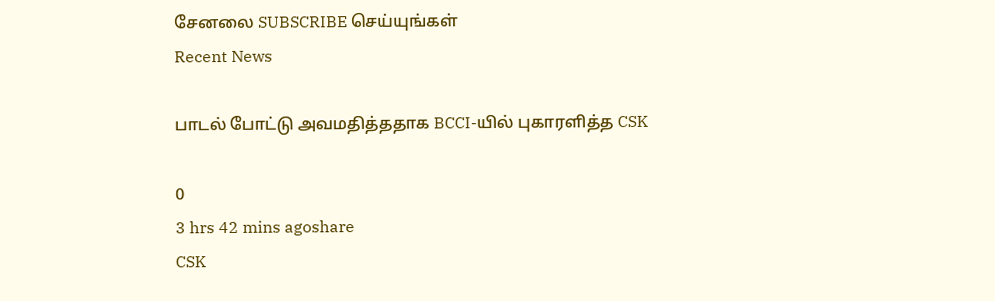சேனலை SUBSCRIBE செய்யுங்கள்
Recent News

பாடல் போட்டு அவமதித்ததாக BCCI-யில் புகாரளித்த CSK

0
3 hrs 42 mins agoshare
CSK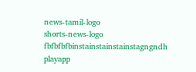news-tamil-logo
shorts-news-logo
fbfbfbfbinstainstainstainstagngndh
playapp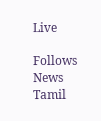Live

Follows News Tamil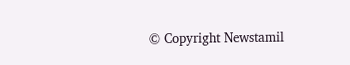© Copyright Newstamil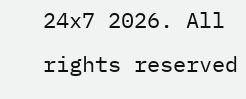24x7 2026. All rights reserved